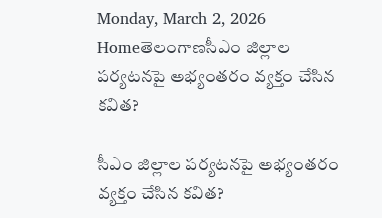Monday, March 2, 2026
Homeతెలంగాణసీఎం జిల్లాల పర్యటనపై అభ్యంతరం వ్యక్తం చేసిన కవిత?

సీఎం జిల్లాల పర్యటనపై అభ్యంతరం వ్యక్తం చేసిన కవిత?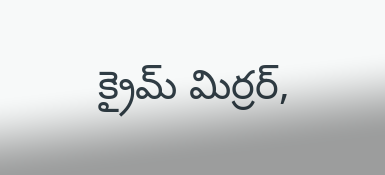క్రైమ్ మిర్రర్,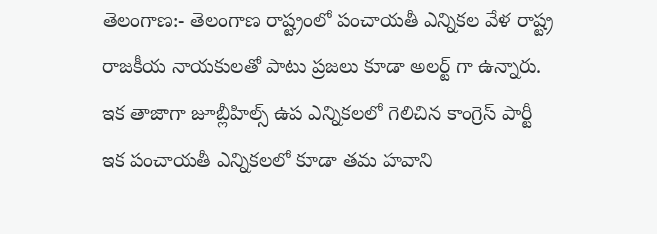తెలంగాణ:- తెలంగాణ రాష్ట్రంలో పంచాయతీ ఎన్నికల వేళ రాష్ట్ర రాజకీయ నాయకులతో పాటు ప్రజలు కూడా అలర్ట్ గా ఉన్నారు. ఇక తాజాగా జూబ్లీహిల్స్ ఉప ఎన్నికలలో గెలిచిన కాంగ్రెస్ పార్టీ ఇక పంచాయతీ ఎన్నికలలో కూడా తమ హవాని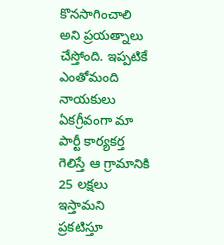కొనసాగించాలి అని ప్రయత్నాలు చేస్తోంది. ఇప్పటికే ఎంతోమంది నాయకులు ఏకగ్రీవంగా మా పార్టీ కార్యకర్త గెలిస్తే ఆ గ్రామానికి 25 లక్షలు ఇస్తామని ప్రకటిస్తూ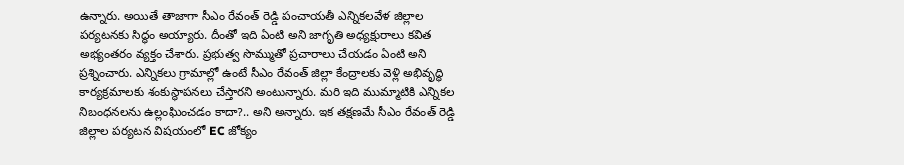ఉన్నారు. అయితే తాజాగా సీఎం రేవంత్ రెడ్డి పంచాయతీ ఎన్నికలవేళ జిల్లాల పర్యటనకు సిద్ధం అయ్యారు. దీంతో ఇది ఏంటి అని జాగృతి అధ్యక్షురాలు కవిత అభ్యంతరం వ్యక్తం చేశారు. ప్రభుత్వ సొమ్ముతో ప్రచారాలు చేయడం ఏంటి అని ప్రశ్నించారు. ఎన్నికలు గ్రామాల్లో ఉంటే సీఎం రేవంత్ జిల్లా కేంద్రాలకు వెళ్లి అభివృద్ధి కార్యక్రమాలకు శంకుస్థాపనలు చేస్తారని అంటున్నారు. మరి ఇది ముమ్మాటికి ఎన్నికల నిబంధనలను ఉల్లంఘించడం కాదా?.. అని అన్నారు. ఇక తక్షణమే సీఎం రేవంత్ రెడ్డి జిల్లాల పర్యటన విషయంలో EC జోక్యం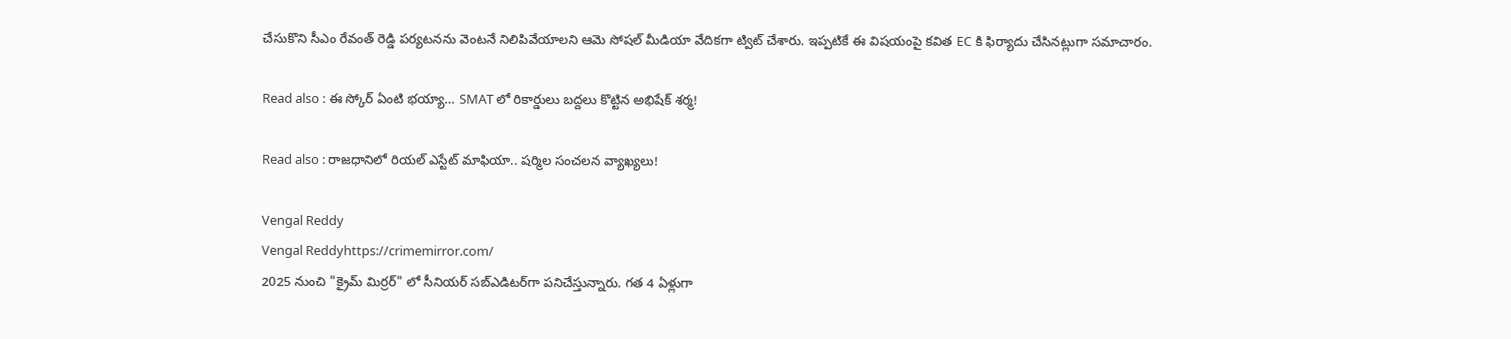చేసుకొని సీఎం రేవంత్ రెడ్డి పర్యటనను వెంటనే నిలిపివేయాలని ఆమె సోషల్ మీడియా వేదికగా ట్విట్ చేశారు. ఇప్పటికే ఈ విషయంపై కవిత EC కి ఫిర్యాదు చేసినట్లుగా సమాచారం.

Read also : ఈ స్కోర్ ఏంటి భయ్యా… SMAT లో రికార్డులు బద్దలు కొట్టిన అభిషేక్ శర్మ!

Read also : రాజధానిలో రియల్ ఎస్టేట్ మాఫియా.. షర్మిల సంచలన వ్యాఖ్యలు!

Vengal Reddy
Vengal Reddyhttps://crimemirror.com/
2025 నుంచి "క్రైమ్ మిర్రర్" లో సీనియర్ సబ్‌ఎడిటర్‌గా పనిచేస్తున్నారు. గత 4 ఏళ్లుగా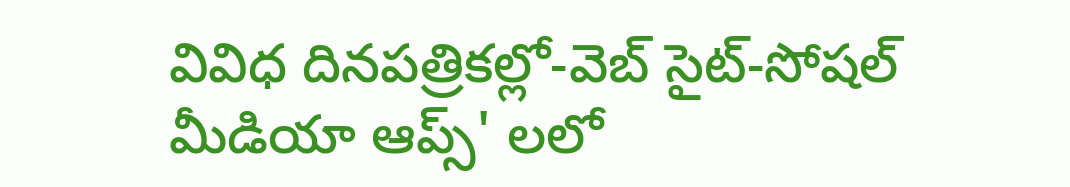వివిధ దినపత్రికల్లో-వెబ్ సైట్-సోషల్ మీడియా ఆప్స్' లలో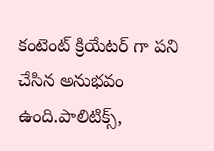కంటెంట్ క్రియేటర్ గా పని చేసిన అనుభవం ఉంది.పాలిటిక్స్‌,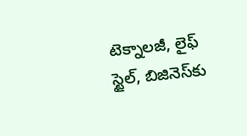టెక్నాలజీ, లైఫ్‌ స్టైల్‌, బిజినెస్‌కు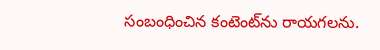సంబంధించిన కంటెంట్‌ను రాయగలను.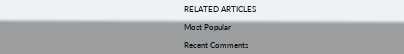RELATED ARTICLES

Most Popular

Recent Comments